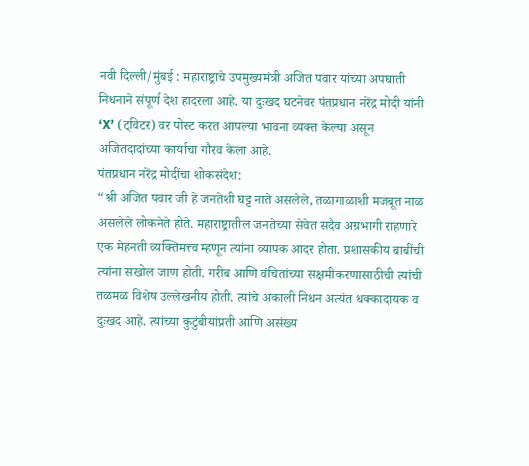नवी दिल्ली/मुंबई : महाराष्ट्राचे उपमुख्यमंत्री अजित पवार यांच्या अपघाती निधनाने संपूर्ण देश हादरला आहे. या दुःखद घटनेवर पंतप्रधान नरेंद्र मोदी यांनी ‘X’ (ट्विटर) वर पोस्ट करत आपल्या भावना व्यक्त केल्या असून अजितदादांच्या कार्याचा गौरव केला आहे.
पंतप्रधान नरेंद्र मोदींचा शोकसंदेश:
“श्री अजित पवार जी हे जनतेशी घट्ट नाते असलेले, तळागाळाशी मजबूत नाळ असलेले लोकनेते होते. महाराष्ट्रातील जनतेच्या सेवेत सदैव अग्रभागी राहणारे एक मेहनती व्यक्तिमत्त्व म्हणून त्यांना व्यापक आदर होता. प्रशासकीय बाबींची त्यांना सखोल जाण होती. गरीब आणि वंचितांच्या सक्षमीकरणासाठीची त्यांची तळमळ विशेष उल्लेखनीय होती. त्यांचे अकाली निधन अत्यंत धक्कादायक व दुःखद आहे. त्यांच्या कुटुंबीयांप्रती आणि असंख्य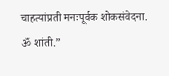चाहत्यांप्रती मनःपूर्वक शोकसंवेदना. ॐ शांती.”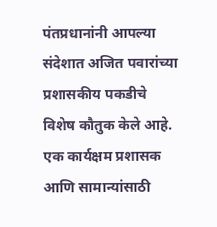पंतप्रधानांनी आपल्या संदेशात अजित पवारांच्या प्रशासकीय पकडीचे विशेष कौतुक केले आहे. एक कार्यक्षम प्रशासक आणि सामान्यांसाठी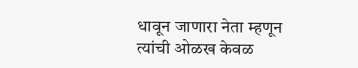धावून जाणारा नेता म्हणून त्यांची ओळख केवळ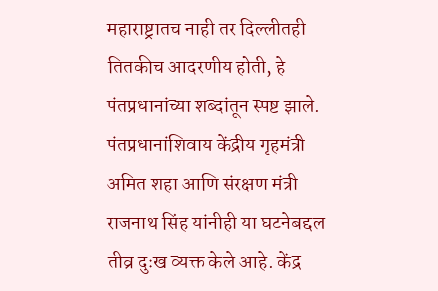महाराष्ट्रातच नाही तर दिल्लीतही तितकीच आदरणीय होती, हे पंतप्रधानांच्या शब्दांतून स्पष्ट झाले.
पंतप्रधानांशिवाय केंद्रीय गृहमंत्री अमित शहा आणि संरक्षण मंत्री राजनाथ सिंह यांनीही या घटनेबद्दल तीव्र दुःख व्यक्त केले आहे. केंद्र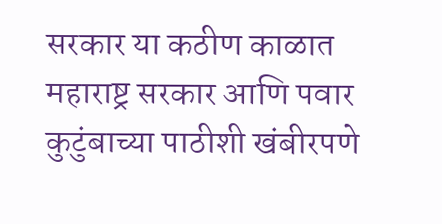सरकार या कठीण काळात महाराष्ट्र सरकार आणि पवार कुटुंबाच्या पाठीशी खंबीरपणे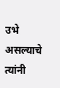उभे असल्याचे त्यांनी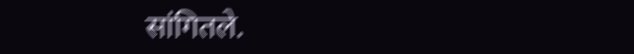सांगितले.